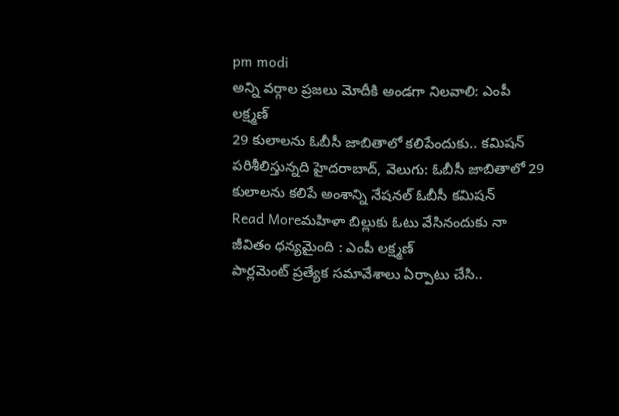pm modi
అన్ని వర్గాల ప్రజలు మోదీకి అండగా నిలవాలి: ఎంపీ లక్ష్మణ్
29 కులాలను ఓబీసీ జాబితాలో కలిపేందుకు.. కమిషన్ పరిశీలిస్తున్నది హైదరాబాద్, వెలుగు: ఓబీసీ జాబితాలో 29 కులాలను కలిపే అంశాన్ని నేషనల్ ఓబీసీ కమిషన్
Read Moreమహిళా బిల్లుకు ఓటు వేసినందుకు నా జీవితం ధన్యమైంది : ఎంపీ లక్ష్మణ్
పార్లమెంట్ ప్రత్యేక సమావేశాలు ఏర్పాటు చేసి..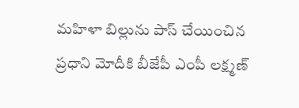మహిళా బిల్లును పాస్ చేయించిన ప్రధాని మోదీకి బీజేపీ ఎంపీ లక్ష్మణ్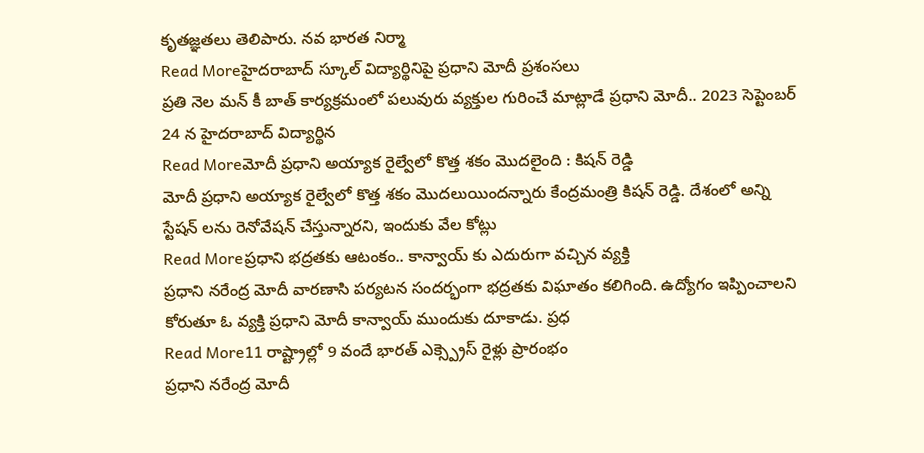కృతజ్ఞతలు తెలిపారు. నవ భారత నిర్మా
Read Moreహైదరాబాద్ స్కూల్ విద్యార్థినిపై ప్రధాని మోదీ ప్రశంసలు
ప్రతి నెల మన్ కీ బాత్ కార్యక్రమంలో పలువురు వ్యక్తుల గురించే మాట్లాడే ప్రధాని మోదీ.. 2023 సెప్టెంబర్ 24 న హైదరాబాద్ విద్యార్థిన
Read Moreమోదీ ప్రధాని అయ్యాక రైల్వేలో కొత్త శకం మొదలైంది : కిషన్ రెడ్డి
మోదీ ప్రధాని అయ్యాక రైల్వేలో కొత్త శకం మొదలుయిందన్నారు కేంద్రమంత్రి కిషన్ రెడ్డి. దేశంలో అన్ని స్టేషన్ లను రెనోవేషన్ చేస్తున్నారని, ఇందుకు వేల కోట్లు
Read Moreప్రధాని భద్రతకు ఆటంకం.. కాన్వాయ్ కు ఎదురుగా వచ్చిన వ్యక్తి
ప్రధాని నరేంద్ర మోదీ వారణాసి పర్యటన సందర్భంగా భద్రతకు విఘాతం కలిగింది. ఉద్యోగం ఇప్పించాలని కోరుతూ ఓ వ్యక్తి ప్రధాని మోదీ కాన్వాయ్ ముందుకు దూకాడు. ప్రధ
Read More11 రాష్ట్రాల్లో 9 వందే భారత్ ఎక్స్ప్రెస్ రైళ్లు ప్రారంభం
ప్రధాని నరేంద్ర మోదీ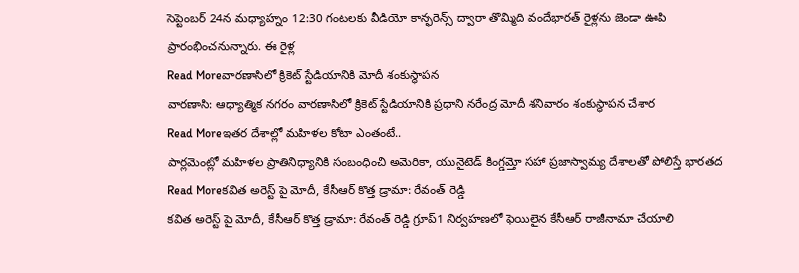సెప్టెంబర్ 24న మధ్యాహ్నం 12:30 గంటలకు వీడియో కాన్ఫరెన్స్ ద్వారా తొమ్మిది వందేభారత్ రైళ్లను జెండా ఊపి ప్రారంభించనున్నారు. ఈ రైళ్ల
Read Moreవారణాసిలో క్రికెట్ స్టేడియానికి మోదీ శంకుస్థాపన
వారణాసి: ఆధ్యాత్మిక నగరం వారణాసిలో క్రికెట్ స్టేడియానికి ప్రధాని నరేంద్ర మోదీ శనివారం శంకుస్థాపన చేశార
Read Moreఇతర దేశాల్లో మహిళల కోటా ఎంతంటే..
పార్లమెంట్లో మహిళల ప్రాతినిధ్యానికి సంబంధించి అమెరికా, యునైటెడ్ కింగ్డమ్తో సహా ప్రజాస్వామ్య దేశాలతో పోలిస్తే భారతద
Read Moreకవిత అరెస్ట్ పై మోదీ, కేసీఆర్ కొత్త డ్రామా: రేవంత్ రెడ్డి
కవిత అరెస్ట్ పై మోదీ, కేసీఆర్ కొత్త డ్రామా: రేవంత్ రెడ్డి గ్రూప్1 నిర్వహణలో ఫెయిలైన కేసీఆర్ రాజీనామా చేయాలి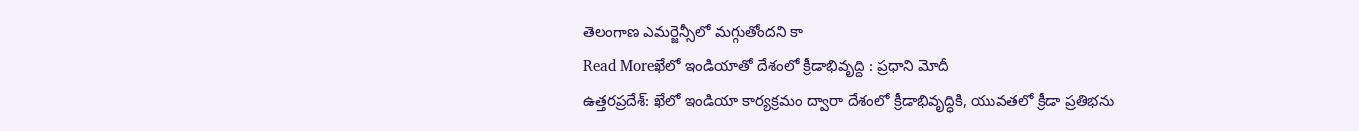తెలంగాణ ఎమర్జెన్సీలో మగ్గుతోందని కా
Read Moreఖేలో ఇండియాతో దేశంలో క్రీడాభివృద్ది : ప్రధాని మోదీ
ఉత్తరప్రదేశ్: ఖేలో ఇండియా కార్యక్రమం ద్వారా దేశంలో క్రీడాభివృద్ధికి, యువతలో క్రీడా ప్రతిభను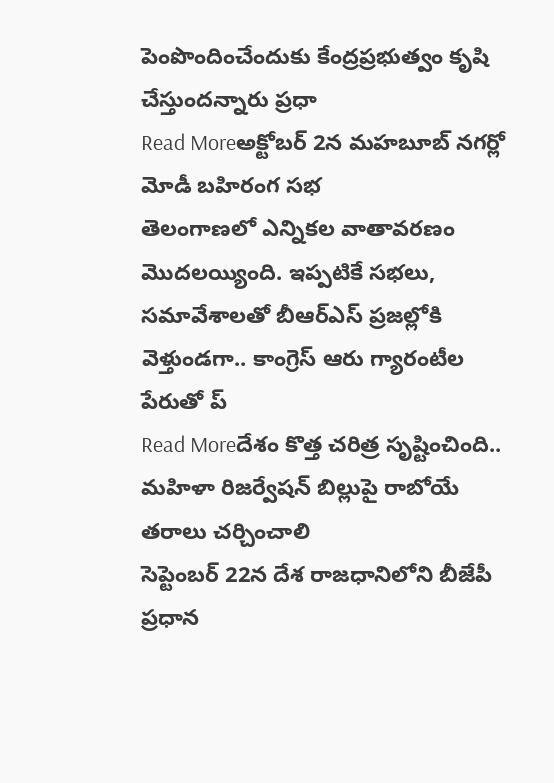పెంపొందించేందుకు కేంద్రప్రభుత్వం కృషి చేస్తుందన్నారు ప్రధా
Read Moreఅక్టోబర్ 2న మహబూబ్ నగర్లో మోడీ బహిరంగ సభ
తెలంగాణలో ఎన్నికల వాతావరణం మొదలయ్యింది. ఇప్పటికే సభలు, సమావేశాలతో బీఆర్ఎస్ ప్రజల్లోకి వెళ్తుండగా.. కాంగ్రెస్ ఆరు గ్యారంటీల పేరుతో ప్
Read Moreదేశం కొత్త చరిత్ర సృష్టించింది.. మహిళా రిజర్వేషన్ బిల్లుపై రాబోయే తరాలు చర్చించాలి
సెప్టెంబర్ 22న దేశ రాజధానిలోని బీజేపీ ప్రధాన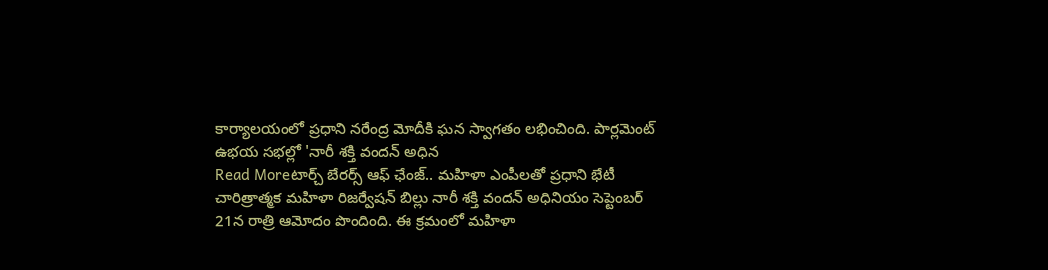కార్యాలయంలో ప్రధాని నరేంద్ర మోదీకి ఘన స్వాగతం లభించింది. పార్లమెంట్ ఉభయ సభల్లో 'నారీ శక్తి వందన్ అధిన
Read Moreటార్చ్ బేరర్స్ ఆఫ్ ఛేంజ్.. మహిళా ఎంపీలతో ప్రధాని భేటీ
చారిత్రాత్మక మహిళా రిజర్వేషన్ బిల్లు నారీ శక్తి వందన్ అధినియం సెప్టెంబర్ 21న రాత్రి ఆమోదం పొందింది. ఈ క్రమంలో మహిళా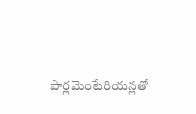పార్లమెంటేరియన్లతో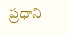ప్రధాని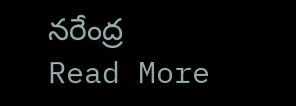నరేంద్ర
Read More